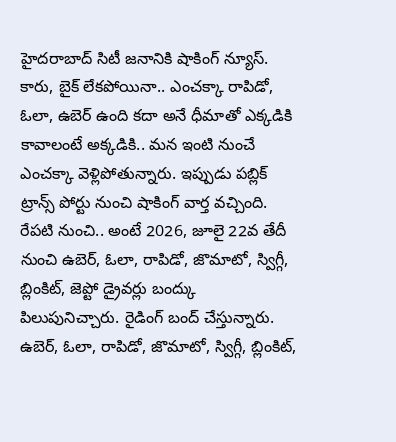హైదరాబాద్ సిటీ జనానికి షాకింగ్ న్యూస్. కారు, బైక్ లేకపోయినా.. ఎంచక్కా రాపిడో, ఓలా, ఉబెర్ ఉంది కదా అనే ధీమాతో ఎక్కడికి కావాలంటే అక్కడికి.. మన ఇంటి నుంచే ఎంచక్కా వెళ్లిపోతున్నారు. ఇప్పుడు పబ్లిక్ ట్రాన్స్ పోర్టు నుంచి షాకింగ్ వార్త వచ్చింది. రేపటి నుంచి.. అంటే 2026, జూలై 22వ తేదీ నుంచి ఉబెర్, ఓలా, రాపిడో, జొమాటో, స్విగ్గీ, బ్లింకిట్, జెప్టో డ్రైవర్లు బంద్కు పిలుపునిచ్చారు. రైడింగ్ బంద్ చేస్తున్నారు.
ఉబెర్, ఓలా, రాపిడో, జొమాటో, స్విగ్గీ, బ్లింకిట్,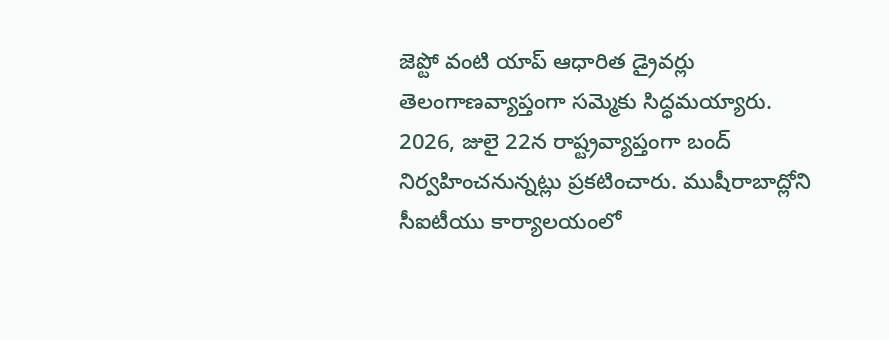జెప్టో వంటి యాప్ ఆధారిత డ్రైవర్లు తెలంగాణవ్యాప్తంగా సమ్మెకు సిద్ధమయ్యారు. 2026, జులై 22న రాష్ట్రవ్యాప్తంగా బంద్ నిర్వహించనున్నట్లు ప్రకటించారు. ముషీరాబాద్లోని సీఐటీయు కార్యాలయంలో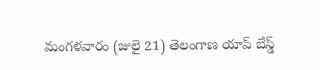మంగళవారం (జులై 21) తెలంగాణ యాప్ బేస్డ్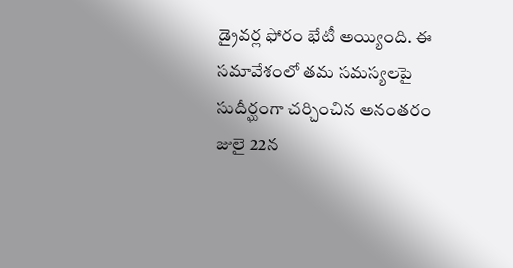డ్రైవర్ల ఫోరం భేటీ అయ్యింది. ఈ సమావేశంలో తమ సమస్యలపై సుదీర్ఘంగా చర్చించిన అనంతరం జులై 22న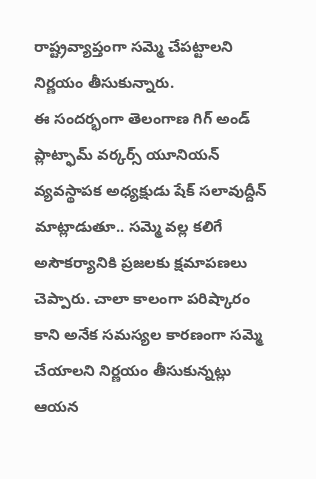రాష్ట్రవ్యాప్తంగా సమ్మె చేపట్టాలని నిర్ణయం తీసుకున్నారు.
ఈ సందర్భంగా తెలంగాణ గిగ్ అండ్ ప్లాట్ఫామ్ వర్కర్స్ యూనియన్ వ్యవస్థాపక అధ్యక్షుడు షేక్ సలావుద్దీన్ మాట్లాడుతూ.. సమ్మె వల్ల కలిగే అసౌకర్యానికి ప్రజలకు క్షమాపణలు చెప్పారు. చాలా కాలంగా పరిష్కారం కాని అనేక సమస్యల కారణంగా సమ్మె చేయాలని నిర్ణయం తీసుకున్నట్లు ఆయన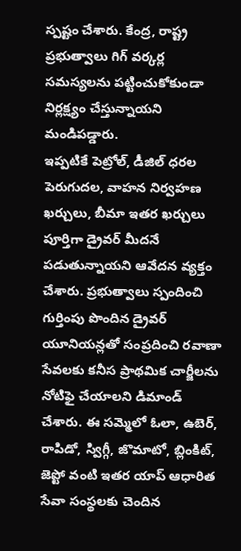స్పష్టం చేశారు. కేంద్ర, రాష్ట్ర ప్రభుత్వాలు గిగ్ వర్కర్ల సమస్యలను పట్టించుకోకుండా నిర్లక్ష్యం చేస్తున్నాయని మండిపడ్డారు.
ఇప్పటికే పెట్రోల్, డీజిల్ ధరల పెరుగుదల, వాహన నిర్వహణ ఖర్చులు, బీమా ఇతర ఖర్చులు పూర్తిగా డ్రైవర్ మీదనే పడుతున్నాయని ఆవేదన వ్యక్తం చేశారు. ప్రభుత్వాలు స్పందించి గుర్తింపు పొందిన డ్రైవర్ యూనియన్లతో సంప్రదించి రవాణా సేవలకు కనీస ప్రాథమిక చార్జీలను నోటిఫై చేయాలని డిమాండ్ చేశారు. ఈ సమ్మెలో ఓలా, ఉబెర్, రాపిడో, స్విగ్గీ, జొమాటో, బ్లింకిట్, జెప్టో వంటి ఇతర యాప్ ఆధారిత సేవా సంస్థలకు చెందిన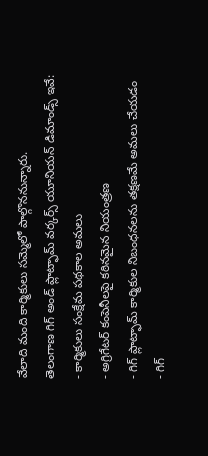వేలాది మంది కార్మికులు సమ్మెలో పాల్గొననున్నారు.
తెలంగాణ గిగ్ అండ్ ప్లాట్ఫామ్ వర్కర్స్ యూనియన్ డిమాండ్స్ ఇవే:
- కార్మికులు సంక్షేమ పథకాల అమలు
- అగ్రిగేటర్ కంపెనీలపై కఠినమైన నియంత్రణ
- గిగ్ ప్లాట్ఫామ్ కార్మికుల నిబంధనలను తక్షణమే అమలు చేయడం
- గిగ్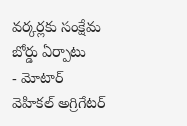వర్కర్లకు సంక్షేమ బోర్డు ఏర్పాటు
- మోటార్ వెహికల్ అగ్రిగేటర్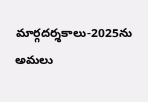మార్గదర్శకాలు-2025ను అమలు